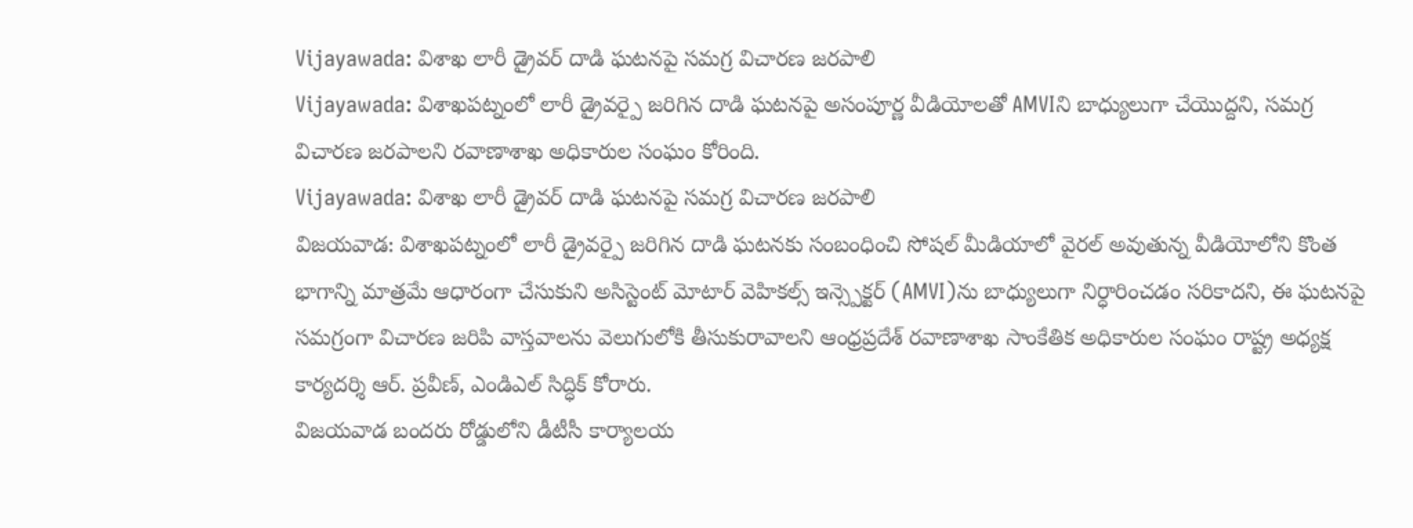Vijayawada: విశాఖ లారీ డ్రైవర్ దాడి ఘటనపై సమగ్ర విచారణ జరపాలి
Vijayawada: విశాఖపట్నంలో లారీ డ్రైవర్పై జరిగిన దాడి ఘటనపై అసంపూర్ణ వీడియోలతో AMVIని బాధ్యులుగా చేయొద్దని, సమగ్ర విచారణ జరపాలని రవాణాశాఖ అధికారుల సంఘం కోరింది.
Vijayawada: విశాఖ లారీ డ్రైవర్ దాడి ఘటనపై సమగ్ర విచారణ జరపాలి
విజయవాడ: విశాఖపట్నంలో లారీ డ్రైవర్పై జరిగిన దాడి ఘటనకు సంబంధించి సోషల్ మీడియాలో వైరల్ అవుతున్న వీడియోలోని కొంత భాగాన్ని మాత్రమే ఆధారంగా చేసుకుని అసిస్టెంట్ మోటార్ వెహికల్స్ ఇన్స్పెక్టర్ (AMVI)ను బాధ్యులుగా నిర్ధారించడం సరికాదని, ఈ ఘటనపై సమగ్రంగా విచారణ జరిపి వాస్తవాలను వెలుగులోకి తీసుకురావాలని ఆంధ్రప్రదేశ్ రవాణాశాఖ సాంకేతిక అధికారుల సంఘం రాష్ట్ర అధ్యక్ష కార్యదర్శి ఆర్. ప్రవీణ్, ఎండిఎల్ సిద్ధిక్ కోరారు.
విజయవాడ బందరు రోడ్డులోని డీటీసీ కార్యాలయ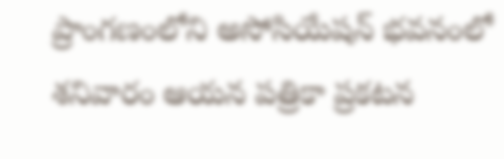ప్రాంగణంలోని అసోసియేషన్ భవనంలో శనివారం ఆయన పత్రికా ప్రకటన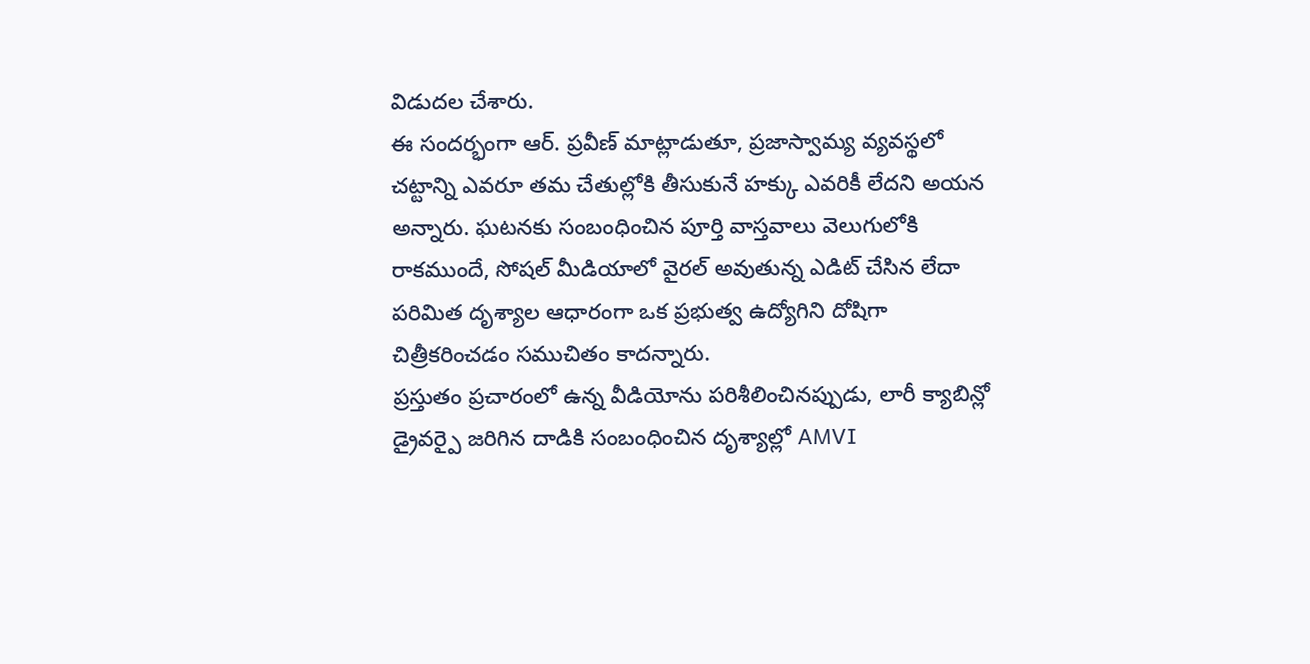విడుదల చేశారు.
ఈ సందర్భంగా ఆర్. ప్రవీణ్ మాట్లాడుతూ, ప్రజాస్వామ్య వ్యవస్థలో చట్టాన్ని ఎవరూ తమ చేతుల్లోకి తీసుకునే హక్కు ఎవరికీ లేదని అయన అన్నారు. ఘటనకు సంబంధించిన పూర్తి వాస్తవాలు వెలుగులోకి రాకముందే, సోషల్ మీడియాలో వైరల్ అవుతున్న ఎడిట్ చేసిన లేదా పరిమిత దృశ్యాల ఆధారంగా ఒక ప్రభుత్వ ఉద్యోగిని దోషిగా చిత్రీకరించడం సముచితం కాదన్నారు.
ప్రస్తుతం ప్రచారంలో ఉన్న వీడియోను పరిశీలించినప్పుడు, లారీ క్యాబిన్లో డ్రైవర్పై జరిగిన దాడికి సంబంధించిన దృశ్యాల్లో AMVI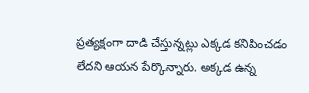ప్రత్యక్షంగా దాడి చేస్తున్నట్లు ఎక్కడ కనిపించడం లేదని ఆయన పేర్కొన్నారు. అక్కడ ఉన్న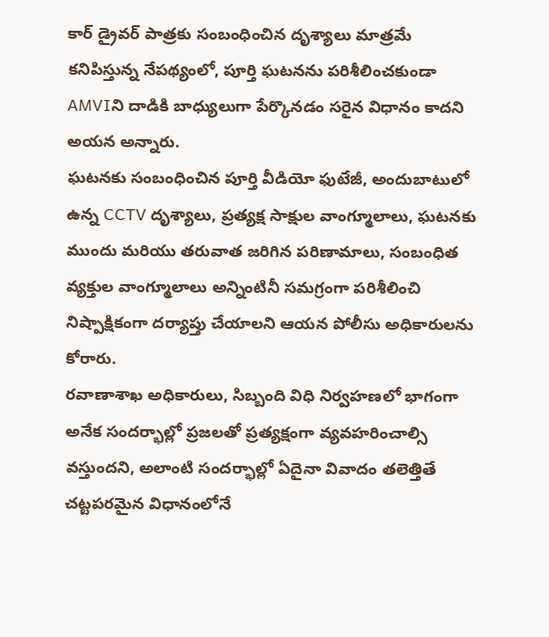కార్ డ్రైవర్ పాత్రకు సంబంధించిన దృశ్యాలు మాత్రమే కనిపిస్తున్న నేపథ్యంలో, పూర్తి ఘటనను పరిశీలించకుండా AMVIని దాడికి బాధ్యులుగా పేర్కొనడం సరైన విధానం కాదని అయన అన్నారు.
ఘటనకు సంబంధించిన పూర్తి వీడియో ఫుటేజీ, అందుబాటులో ఉన్న CCTV దృశ్యాలు, ప్రత్యక్ష సాక్షుల వాంగ్మూలాలు, ఘటనకు ముందు మరియు తరువాత జరిగిన పరిణామాలు, సంబంధిత వ్యక్తుల వాంగ్మూలాలు అన్నింటినీ సమగ్రంగా పరిశీలించి నిష్పాక్షికంగా దర్యాప్తు చేయాలని ఆయన పోలీసు అధికారులను కోరారు.
రవాణాశాఖ అధికారులు, సిబ్బంది విధి నిర్వహణలో భాగంగా అనేక సందర్భాల్లో ప్రజలతో ప్రత్యక్షంగా వ్యవహరించాల్సి వస్తుందని, అలాంటి సందర్భాల్లో ఏదైనా వివాదం తలెత్తితే చట్టపరమైన విధానంలోనే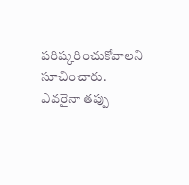పరిష్కరించుకోవాలని సూచించారు.
ఎవరైనా తప్పు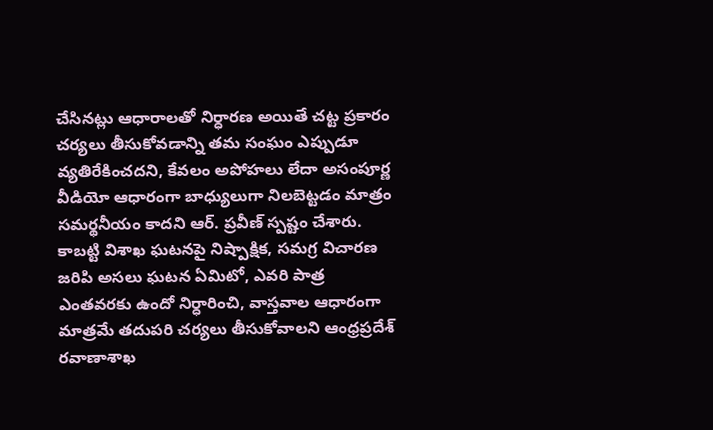చేసినట్లు ఆధారాలతో నిర్ధారణ అయితే చట్ట ప్రకారం చర్యలు తీసుకోవడాన్ని తమ సంఘం ఎప్పుడూ వ్యతిరేకించదని, కేవలం అపోహలు లేదా అసంపూర్ణ వీడియో ఆధారంగా బాధ్యులుగా నిలబెట్టడం మాత్రం సమర్థనీయం కాదని ఆర్. ప్రవీణ్ స్పష్టం చేశారు.
కాబట్టి విశాఖ ఘటనపై నిష్పాక్షిక, సమగ్ర విచారణ జరిపి అసలు ఘటన ఏమిటో, ఎవరి పాత్ర ఎంతవరకు ఉందో నిర్ధారించి, వాస్తవాల ఆధారంగా మాత్రమే తదుపరి చర్యలు తీసుకోవాలని ఆంధ్రప్రదేశ్ రవాణాశాఖ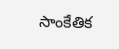సాంకేతిక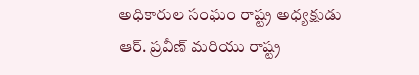అధికారుల సంఘం రాష్ట్ర అధ్యక్షుడు ఆర్. ప్రవీణ్ మరియు రాష్ట్ర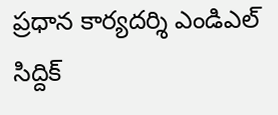ప్రధాన కార్యదర్శి ఎండిఎల్ సిద్దిక్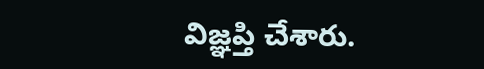విజ్ఞప్తి చేశారు.